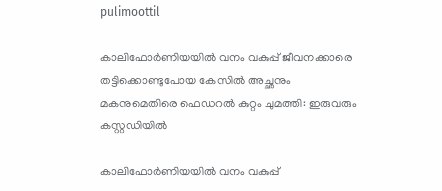pulimoottil

കാലിഫോര്‍ണിയയില്‍ വനം വകുപ്പ് ജീവനക്കാരെ തട്ടിക്കൊണ്ടുപോയ കേസില്‍ അച്ഛനും മകനുമെതിരെ ഫെഡറല്‍ കുറ്റം ചുമത്തി: ഇരുവരും കസ്റ്റഡിയില്‍

കാലിഫോര്‍ണിയയില്‍ വനം വകുപ്പ്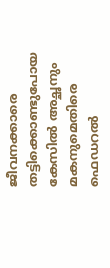ജീവനക്കാരെ തട്ടിക്കൊണ്ടുപോയ കേസില്‍ അച്ഛനും മകനുമെതിരെ ഫെഡറല്‍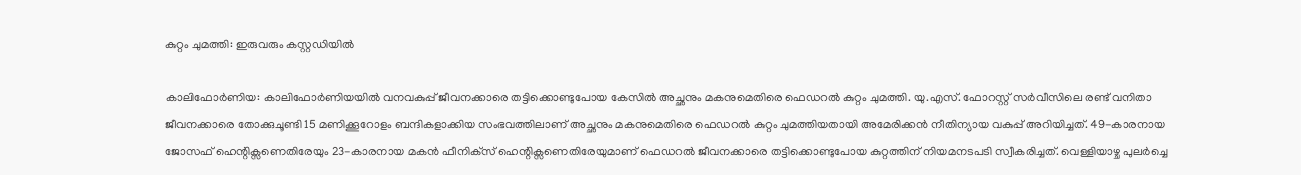കുറ്റം ചുമത്തി: ഇരുവരും കസ്റ്റഡിയില്‍

കാലിഫോര്‍ണിയ: കാലിഫോര്‍ണിയയില്‍ വനവകുപ്പ് ജീവനക്കാരെ തട്ടിക്കൊണ്ടുപോയ കേസില്‍ അച്ഛനും മകനുമെതിരെ ഫെഡറല്‍ കുറ്റം ചുമത്തി. യു.എസ്. ഫോറസ്റ്റ് സര്‍വീസിലെ രണ്ട് വനിതാ ജീവനക്കാരെ തോക്കുചൂണ്ടി 15 മണിക്കൂറോളം ബന്ദികളാക്കിയ സംഭവത്തിലാണ് അച്ഛനും മകനുമെതിരെ ഫെഡറല്‍ കുറ്റം ചുമത്തിയതായി അമേരിക്കന്‍ നീതിന്യായ വകുപ്പ് അറിയിച്ചത്. 49-കാരനായ ജോസഫ് ഹെന്റിക്സണെതിരേയും 23-കാരനായ മകന്‍ ഫീനിക്‌സ് ഹെന്റിക്സണെതിരേയുമാണ് ഫെഡറല്‍ ജീവനക്കാരെ തട്ടിക്കൊണ്ടുപോയ കുറ്റത്തിന് നിയമനടപടി സ്വീകരിച്ചത്. വെള്ളിയാഴ്ച പുലര്‍ച്ചെ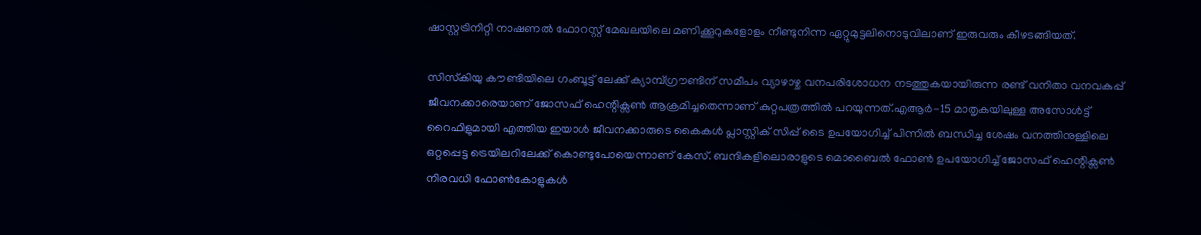ഷാസ്റ്റട്രിനിറ്റി നാഷണല്‍ ഫോറസ്റ്റ് മേഖലയിലെ മണിക്കൂറുകളോളം നീണ്ടുനിന്ന ഏറ്റുമുട്ടലിനൊടുവിലാണ് ഇരുവരും കീഴടങ്ങിയത്.

സിസ്‌കിയു കൗണ്ടിയിലെ ഗംബൂട്ട് ലേക്ക് ക്യാമ്പ്ഗ്രൗണ്ടിന് സമീപം വ്യാഴാഴ്ച വനപരിശോധന നടത്തുകയായിരുന്ന രണ്ട് വനിതാ വനവകുപ്പ് ജീവനക്കാരെയാണ് ജോസഫ് ഹെന്റിക്സണ്‍ ആക്രമിച്ചതെന്നാണ് കുറ്റപത്രത്തില്‍ പറയുന്നത്.എആര്‍-15 മാതൃകയിലുള്ള അസോള്‍ട്ട് റൈഫിളുമായി എത്തിയ ഇയാള്‍ ജീവനക്കാരുടെ കൈകള്‍ പ്ലാസ്റ്റിക് സിപ്പ് ടൈ ഉപയോഗിച്ച് പിന്നില്‍ ബന്ധിച്ച ശേഷം വനത്തിനുള്ളിലെ ഒറ്റപ്പെട്ട ട്രെയിലറിലേക്ക് കൊണ്ടുപോയെന്നാണ് കേസ്. ബന്ദികളിലൊരാളുടെ മൊബൈല്‍ ഫോണ്‍ ഉപയോഗിച്ച് ജോസഫ് ഹെന്റിക്സണ്‍ നിരവധി ഫോണ്‍കോളുകള്‍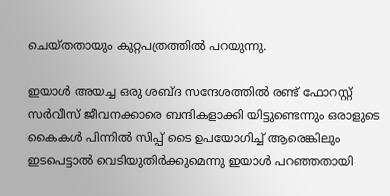ചെയ്തതായും കുറ്റപത്രത്തില്‍ പറയുന്നു.

ഇയാള്‍ അയച്ച ഒരു ശബ്ദ സന്ദേശത്തില്‍ രണ്ട് ഫോറസ്റ്റ് സര്‍വീസ് ജീവനക്കാരെ ബന്ദികളാക്കി യിട്ടുണ്ടെന്നും ഒരാളുടെ കൈകള്‍ പിന്നില്‍ സിപ്പ് ടൈ ഉപയോഗിച്ച് ആരെങ്കിലും ഇടപെട്ടാല്‍ വെടിയുതിര്‍ക്കുമെന്നു ഇയാള്‍ പറഞ്ഞതായി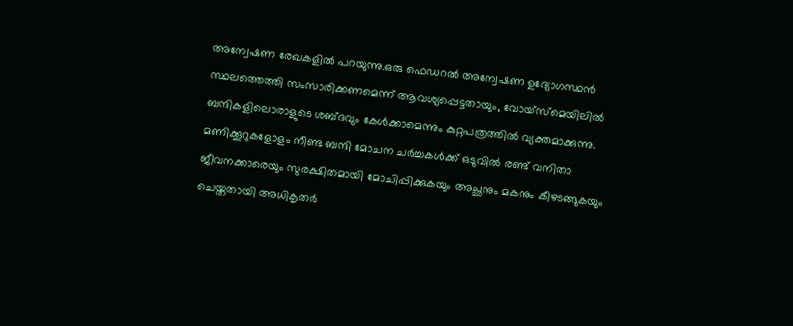അന്വേഷണ രേഖകളില്‍ പറയുന്നു.ഒരു ഫെഡറല്‍ അന്വേഷണ ഉദ്യോഗസ്ഥന്‍ സ്ഥലത്തെത്തി സംസാരിക്കണമെന്ന് ആവശ്യപ്പെട്ടതായും, വോയ്സ്മെയിലില്‍ ബന്ദികളിലൊരാളുടെ ശബ്ദവും കേള്‍ക്കാമെന്നും കുറ്റപത്രത്തില്‍ വ്യക്തമാക്കുന്നു. മണിക്കൂറുകളോളം നീണ്ട ബന്ദി മോചന ചര്‍ച്ചകള്‍ക്ക് ഒടുവില്‍ രണ്ട് വനിതാ ജീവനക്കാരെയും സുരക്ഷിതമായി മോചിപ്പിക്കുകയും അച്ഛനും മകനും കീഴടങ്ങുകയും ചെയ്തതായി അധികൃതര്‍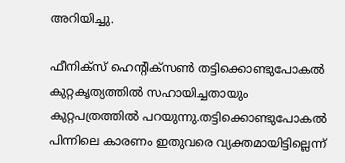അറിയിച്ചു.

ഫീനിക്‌സ് ഹെന്റിക്സണ്‍ തട്ടിക്കൊണ്ടുപോകല്‍ കുറ്റകൃത്യത്തില്‍ സഹായിച്ചതായും കുറ്റപത്രത്തില്‍ പറയുന്നു.തട്ടിക്കൊണ്ടുപോകല്‍ പിന്നിലെ കാരണം ഇതുവരെ വ്യക്തമായിട്ടില്ലെന്ന്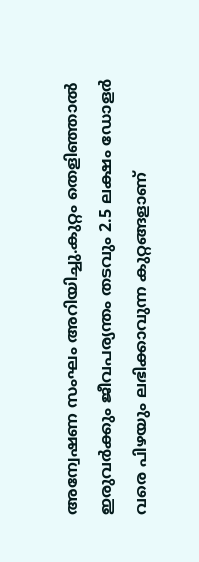അന്വേഷണ സംഘം അറിയിച്ചു.കുറ്റം തെളിഞ്ഞാല്‍ ഇരുവര്‍ക്കും ജീവപര്യന്തം തടവും 2.5 ലക്ഷം ഡോളര്‍ വരെ പിഴയും ലഭിക്കാവുന്ന കുറ്റങ്ങളാണ്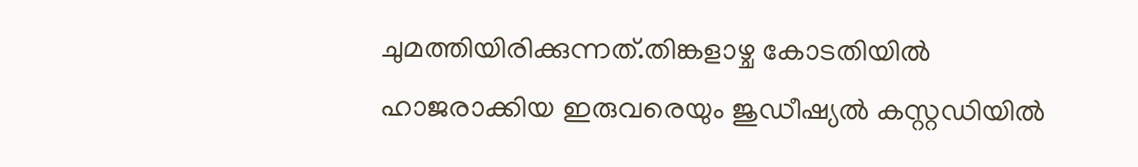ചുമത്തിയിരിക്കുന്നത്.തിങ്കളാഴ്ച കോടതിയില്‍ ഹാജരാക്കിയ ഇരുവരെയും ജുഡീഷ്യല്‍ കസ്റ്റഡിയില്‍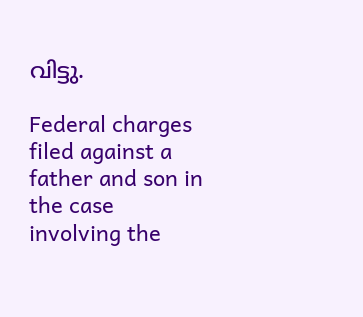വിട്ടു.

Federal charges filed against a father and son in the case involving the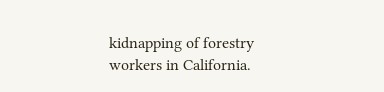kidnapping of forestry workers in California.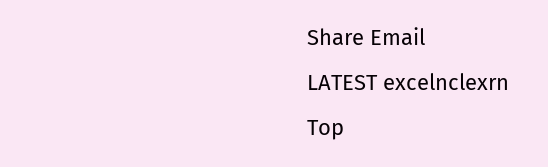Share Email
LATEST excelnclexrn
Top